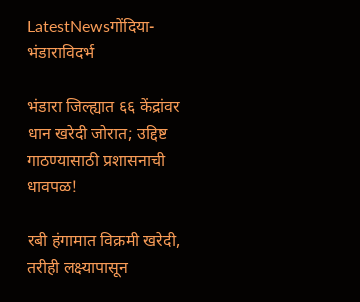LatestNewsगोंदिया- भंडाराविदर्भ

भंडारा जिल्ह्यात ६६ केंद्रांवर धान खरेदी जोरात; उद्दिष्ट गाठण्यासाठी प्रशासनाची धावपळ!

रबी हंगामात विक्रमी खरेदी, तरीही लक्ष्यापासून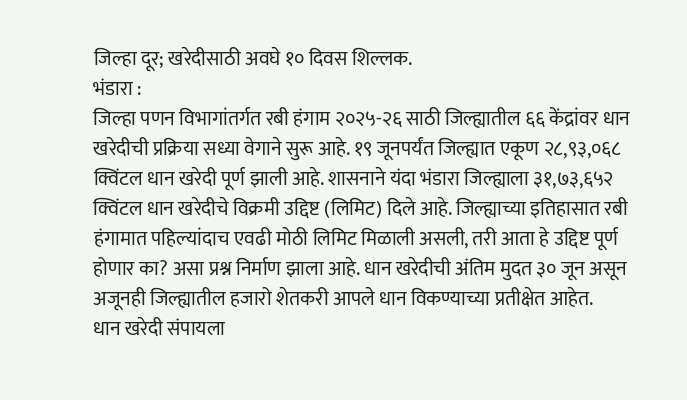जिल्हा दूर; खरेदीसाठी अवघे १० दिवस शिल्लक.
भंडारा :
जिल्हा पणन विभागांतर्गत रबी हंगाम २०२५-२६ साठी जिल्ह्यातील ६६ केंद्रांवर धान खरेदीची प्रक्रिया सध्या वेगाने सुरू आहे. १९ जूनपर्यंत जिल्ह्यात एकूण २८,९३,०६८ क्विंटल धान खरेदी पूर्ण झाली आहे. शासनाने यंदा भंडारा जिल्ह्याला ३१,७३,६५२ क्विंटल धान खरेदीचे विक्रमी उद्दिष्ट (लिमिट) दिले आहे. जिल्ह्याच्या इतिहासात रबी हंगामात पहिल्यांदाच एवढी मोठी लिमिट मिळाली असली, तरी आता हे उद्दिष्ट पूर्ण होणार का? असा प्रश्न निर्माण झाला आहे. धान खरेदीची अंतिम मुदत ३० जून असून अजूनही जिल्ह्यातील हजारो शेतकरी आपले धान विकण्याच्या प्रतीक्षेत आहेत.
धान खरेदी संपायला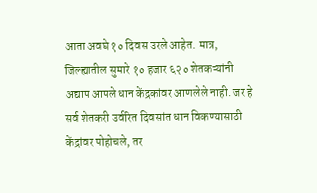आता अवघे १० दिवस उरले आहेत. मात्र, जिल्ह्यातील सुमारे १० हजार ६२० शेतकऱ्यांनी अद्याप आपले धान केंद्रकांवर आणलेले नाही. जर हे सर्व शेतकरी उर्वरित दिवसांत धान विकण्यासाठी केंद्रांवर पोहोचले, तर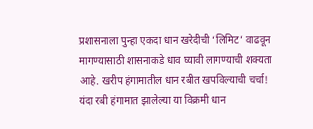प्रशासनाला पुन्हा एकदा धान खरेदीची ‘लिमिट’ वाढवून मागण्यासाठी शासनाकडे धाव घ्यावी लागण्याची शक्यता आहे. खरीप हंगामातील धान रबीत खपविल्याची चर्चा! यंदा रबी हंगामात झालेल्या या विक्रमी धान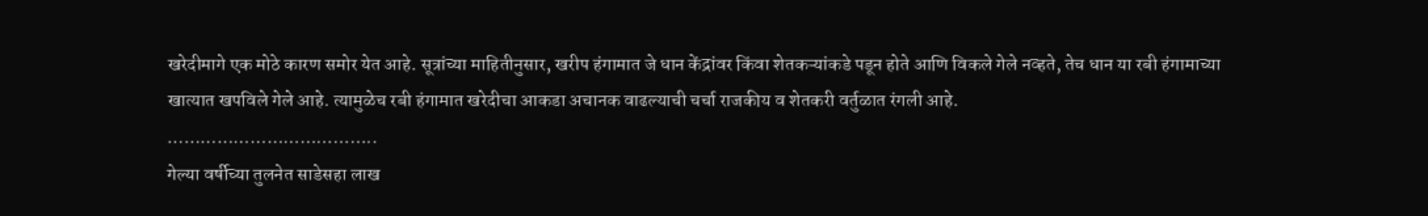खरेदीमागे एक मोठे कारण समोर येत आहे. सूत्रांच्या माहितीनुसार, खरीप हंगामात जे धान केंद्रांवर किंवा शेतकऱ्यांकडे पडून होते आणि विकले गेले नव्हते, तेच धान या रबी हंगामाच्या खात्यात खपविले गेले आहे. त्यामुळेच रबी हंगामात खरेदीचा आकडा अचानक वाढल्याची चर्चा राजकीय व शेतकरी वर्तुळात रंगली आहे.
………………………………..
गेल्या वर्षीच्या तुलनेत साडेसहा लाख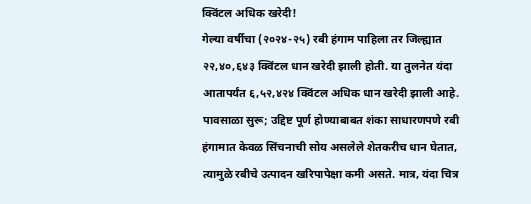क्विंटल अधिक खरेदी!
गेल्या वर्षीचा (२०२४-२५) रबी हंगाम पाहिला तर जिल्ह्यात २२,४०,६४३ क्विंटल धान खरेदी झाली होती. या तुलनेत यंदा आतापर्यंत ६,५२,४२४ क्विंटल अधिक धान खरेदी झाली आहे. पावसाळा सुरू; उद्दिष्ट पूर्ण होण्याबाबत शंका साधारणपणे रबी हंगामात केवळ सिंचनाची सोय असलेले शेतकरीच धान घेतात, त्यामुळे रबीचे उत्पादन खरिपापेक्षा कमी असते. मात्र, यंदा चित्र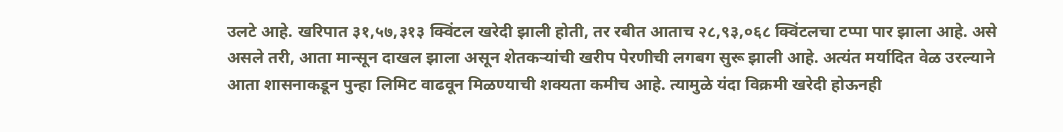उलटे आहे. खरिपात ३१,५७,३१३ क्विंटल खरेदी झाली होती, तर रबीत आताच २८,९३,०६८ क्विंटलचा टप्पा पार झाला आहे. असे असले तरी, आता मान्सून दाखल झाला असून शेतकऱ्यांची खरीप पेरणीची लगबग सुरू झाली आहे. अत्यंत मर्यादित वेळ उरल्याने आता शासनाकडून पुन्हा लिमिट वाढवून मिळण्याची शक्यता कमीच आहे. त्यामुळे यंदा विक्रमी खरेदी होऊनही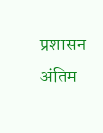प्रशासन अंतिम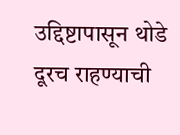उद्दिष्टापासून थोडे दूरच राहण्याची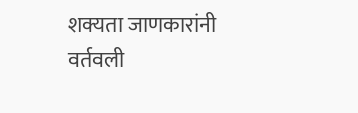शक्यता जाणकारांनी वर्तवली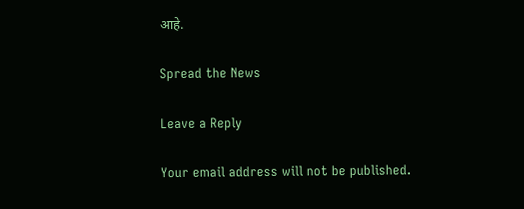आहे.

Spread the News

Leave a Reply

Your email address will not be published.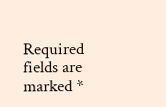Required fields are marked *